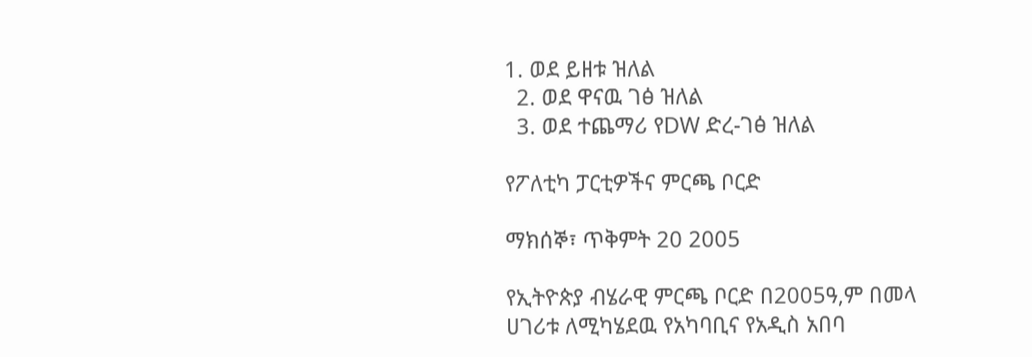1. ወደ ይዘቱ ዝለል
  2. ወደ ዋናዉ ገፅ ዝለል
  3. ወደ ተጨማሪ የDW ድረ-ገፅ ዝለል

የፖለቲካ ፓርቲዎችና ምርጫ ቦርድ

ማክሰኞ፣ ጥቅምት 20 2005

የኢትዮጵያ ብሄራዊ ምርጫ ቦርድ በ2005ዓ,ም በመላ ሀገሪቱ ለሚካሄደዉ የአካባቢና የአዲስ አበባ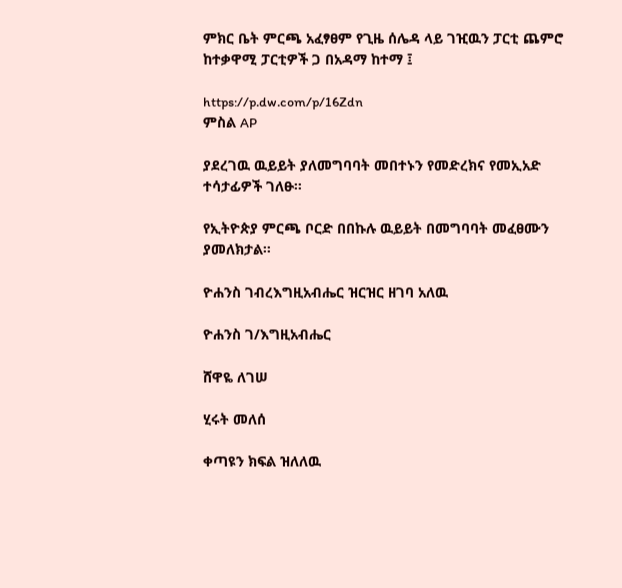ምክር ቤት ምርጫ አፈፃፀም የጊዜ ሰሌዳ ላይ ገዢዉን ፓርቲ ጨምሮ ከተቃዋሚ ፓርቲዎች ጋ በአዳማ ከተማ ፤

https://p.dw.com/p/16Zdn
ምስል AP

ያደረገዉ ዉይይት ያለመግባባት መበተኑን የመድረክና የመኢአድ ተሳታፊዎች ገለፁ።

የኢትዮጵያ ምርጫ ቦርድ በበኩሉ ዉይይት በመግባባት መፈፀሙን ያመለክታል።

ዮሐንስ ገብረእግዚአብሔር ዝርዝር ዘገባ አለዉ

ዮሐንስ ገ/እግዚአብሔር

ሸዋዬ ለገሠ

ሂሩት መለሰ

ቀጣዩን ክፍል ዝለለዉ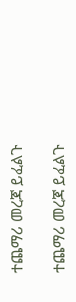ተጨማሪ መረጃ ይፈልጉ

ተጨማሪ መረጃ ይፈልጉ